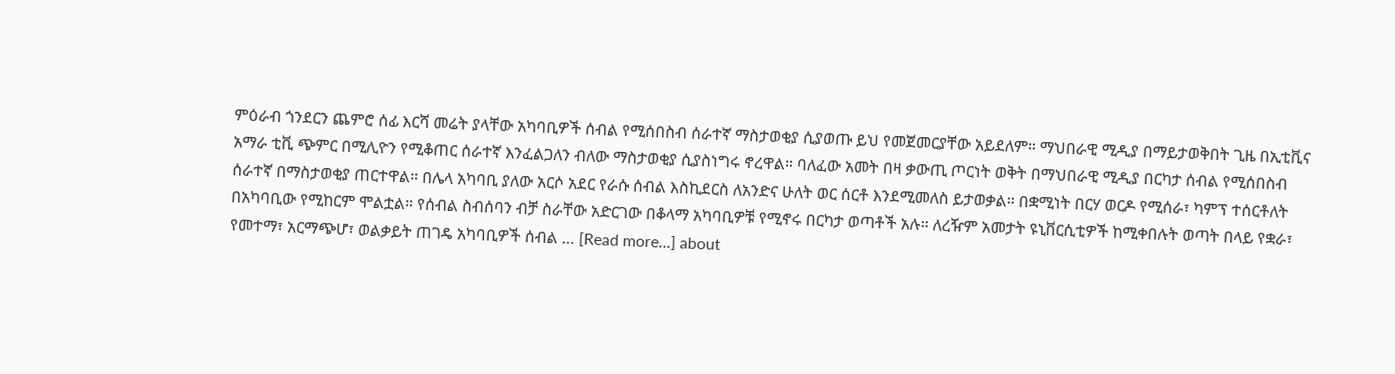ምዕራብ ጎንደርን ጨምሮ ሰፊ እርሻ መሬት ያላቸው አካባቢዎች ሰብል የሚሰበስብ ሰራተኛ ማስታወቂያ ሲያወጡ ይህ የመጀመርያቸው አይደለም። ማህበራዊ ሚዲያ በማይታወቅበት ጊዜ በኢቲቪና አማራ ቲቪ ጭምር በሚሊዮን የሚቆጠር ሰራተኛ እንፈልጋለን ብለው ማስታወቂያ ሲያስነግሩ ኖረዋል። ባለፈው አመት በዛ ቃውጢ ጦርነት ወቅት በማህበራዊ ሚዲያ በርካታ ሰብል የሚሰበስብ ሰራተኛ በማስታወቂያ ጠርተዋል። በሌላ አካባቢ ያለው አርሶ አደር የራሱ ሰብል እስኪደርስ ለአንድና ሁለት ወር ሰርቶ እንደሚመለስ ይታወቃል። በቋሚነት በርሃ ወርዶ የሚሰራ፣ ካምፕ ተሰርቶለት በአካባቢው የሚከርም ሞልቷል። የሰብል ስብሰባን ብቻ ስራቸው አድርገው በቆላማ አካባቢዎቹ የሚኖሩ በርካታ ወጣቶች አሉ። ለረዥም አመታት ዩኒቨርሲቲዎች ከሚቀበሉት ወጣት በላይ የቋራ፣ የመተማ፣ አርማጭሆ፣ ወልቃይት ጠገዴ አካባቢዎች ሰብል … [Read more...] about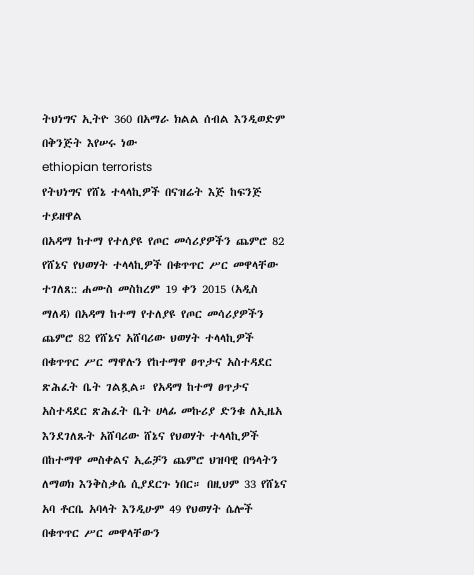ትህነግና ኢትዮ 360 በአማራ ክልል ሰብል እንዲወድም በቅንጅት እየሠሩ ነው
ethiopian terrorists
የትህነግና የሸኔ ተላላኪዎች በናዝሬት እጅ ከፍንጅ ተይዘዋል
በአዳማ ከተማ የተለያዩ የጦር መሳሪያዎችን ጨምሮ 82 የሸኔና የህወሃት ተላላኪዎች በቁጥጥር ሥር መዋላቸው ተገለጸ:: ሐሙስ መስከረም 19 ቀን 2015 (አዲስ ማለዳ) በአዳማ ከተማ የተለያዩ የጦር መሳሪያዎችን ጨምሮ 82 የሸኔና አሸባሪው ህወሃት ተላላኪዎች በቁጥጥር ሥር ማዋሉን የከተማዋ ፀጥታና አስተዳደር ጽሕፈት ቤት ገልጿል። የአዳማ ከተማ ፀጥታና አስተዳደር ጽሕፈት ቤት ሀላፊ መኩሪያ ድንቁ ለኢዜአ እንደገለጹት አሸባሪው ሸኔና የህወሃት ተላላኪዎች በከተማዋ መስቀልና ኢሬቻን ጨምሮ ህዝባዊ በዓላትን ለማወክ እንቅስቃሴ ሲያደርጉ ነበር። በዚህም 33 የሸኔና አባ ቶርቤ አባላት እንዲሁም 49 የህወሃት ሴሎች በቁጥጥር ሥር መዋላቸውን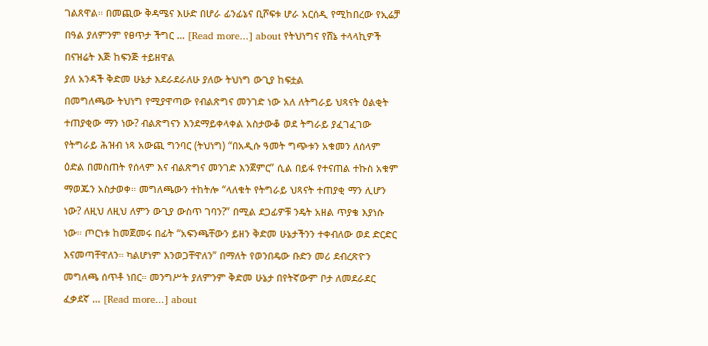ገልጸዋል። በመጪው ቅዳሜና እሁድ በሆራ ፊንፊኔና ቢሾፍቱ ሆራ አርሰዲ የሚከበረው የኢሬቻ በዓል ያለምንም የፀጥታ ችግር … [Read more...] about የትህነግና የሸኔ ተላላኪዎች በናዝሬት እጅ ከፍንጅ ተይዘዋል
ያለ አንዳች ቅድመ ሁኔታ እደራደራለሁ ያለው ትህነግ ውጊያ ከፍቷል
በመግለጫው ትህነግ የሚያዋጣው የብልጽግና መንገድ ነው አለ ለትግራይ ህጻናት ዕልቂት ተጠያቂው ማን ነው? ብልጽግናን እንደማይቀላቀል አስታውቆ ወደ ትግራይ ያፈገፈገው የትግራይ ሕዝብ ነጻ አውጪ ግንባር (ትህነግ) “በአዲሱ ዓመት ግጭቱን አቁመን ለሰላም ዕድል በመስጠት የሰላም እና ብልጽግና መንገድ እንጀምር” ሲል በይፋ የተናጠል ተኩስ አቁም ማወጁን አስታወቀ። መግለጫውን ተከትሎ “ላለቁት የትግራይ ህጻናት ተጠያቂ ማን ሊሆን ነው? ለዚህ ለዚህ ለምን ውጊያ ውስጥ ገባን?” በሚል ደጋፊዎቹ ንዴት አዘል ጥያቄ እያነሱ ነው። ጦርነቱ ከመጀመሩ በፊት “አፍንጫቸውን ይዘን ቅድመ ሁኔታችንን ተቀብለው ወደ ድርድር እናመጣቸዋለን። ካልሆነም እንወጋቸዋለን” በማለት የወንበዴው ቡድን መሪ ደብረጽዮን መግለጫ ሰጥቶ ነበር። መንግሥት ያለምንም ቅድመ ሁኔታ በየትኛውም ቦታ ለመደራደር ፈቃደኛ … [Read more...] about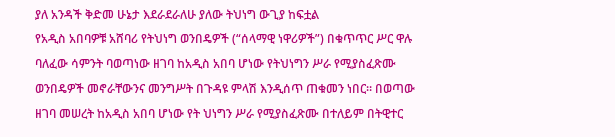ያለ አንዳች ቅድመ ሁኔታ እደራደራለሁ ያለው ትህነግ ውጊያ ከፍቷል
የአዲስ አበባዎቹ አሸባሪ የትህነግ ወንበዴዎች (“ሰላማዊ ነዋሪዎች”) በቁጥጥር ሥር ዋሉ
ባለፈው ሳምንት ባወጣነው ዘገባ ከአዲስ አበባ ሆነው የትህነግን ሥራ የሚያስፈጽሙ ወንበዴዎች መኖራቸውንና መንግሥት በጉዳዩ ምላሽ እንዲሰጥ ጠቁመን ነበር። በወጣው ዘገባ መሠረት ከአዲስ አበባ ሆነው የት ህነግን ሥራ የሚያስፈጽሙ በተለይም በትዊተር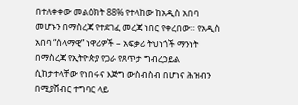በተለቀቀው መልዕክት 88% የተላከው ከአዲስ አበባ መሆኑን በማስረጃ የተደገፈ መረጃ ነበር የቀረበው። የአዲስ አበባ “ሰላማዊ” ነዋሪዎች – አፍቃሪ ትህነጎች ማንነት በማስረጃ የኢትዮጵያ የጋራ የጸጥታ ግብረኃይል ሲከታተላቸው የነበሩና እጅግ ውስብስብ በሆነና ሕዝብን በሚያሸብር ተግባር ላይ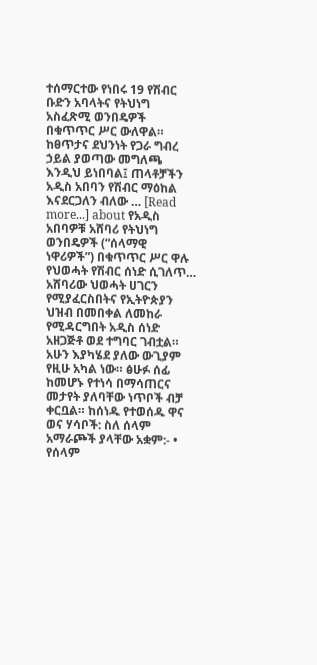ተሰማርተው የነበሩ 19 የሽብር ቡድን አባላትና የትህነግ አስፈጽሚ ወንበዴዎች በቁጥጥር ሥር ውለዋል። ከፀጥታና ደህንነት የጋራ ግብረ ኃይል ያወጣው መግለጫ እንዲህ ይነበባል፤ ጠላቶቻችን አዲስ አበባን የሽብር ማዕከል እናደርጋለን ብለው … [Read more...] about የአዲስ አበባዎቹ አሸባሪ የትህነግ ወንበዴዎች (“ሰላማዊ ነዋሪዎች”) በቁጥጥር ሥር ዋሉ
የህወሓት የሽብር ሰነድ ሲገለጥ…
አሸባሪው ህወሓት ሀገርን የሚያፈርስበትና የኢትዮጵያን ህዝብ በመበቀል ለመከራ የሚዳርግበት አዲስ ሰነድ አዘጋጅቶ ወደ ተግባር ገብቷል። አሁን እያካሄደ ያለው ውጊያም የዚሁ አካል ነው። ፅሁፉ ሰፊ ከመሆኑ የተነሳ በማሳጠርና መታየት ያለባቸው ነጥቦች ብቻ ቀርቧል። ከሰነዱ የተወሰዱ ዋና ወና ሃሳቦች: ስለ ሰላም አማራጮች ያላቸው አቋም:- • የሰላም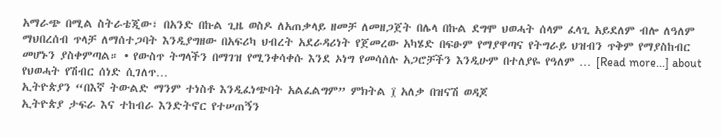አማራጭ በሚል ስትራቴጂው፣ በአንድ በኩል ጊዜ ወስዶ ለአጠቃላይ ዘመቻ ለመዘጋጀት በሌላ በኩል ደግሞ ህወሓት ሰላም ፈላጊ አይደለም ብሎ ለዓለም ማህበረሰብ ጥላቻ ለማሰተጋባት እንዲያግዘው በአፍሪካ ህብረት አደራዳሪነት የጀመረው አካሄድ በፍፁም የማያዋጣና የትግራይ ህዝብን ጥቅም የማያስከብር መሆኑን ያስቀምጣል። • የውስጥ ትግላችን በማገዝ የሚንቀሳቀሱ እንደ ኦነግ የመሳሰሉ አጋሮቻችን እንዲሁም በተለያዬ የዓለም … [Read more...] about የህወሓት የሽብር ሰነድ ሲገለጥ…
ኢትዮጵያን “በእኛ ትውልድ ማንም ተነስቶ እንዲፈነጭባት አልፈልግም” ምክትል ፲ አለቃ በዝናሽ ወዳጆ
ኢትዮጵያ ታፍራ እና ተከብራ እንድትኖር የተሠጠኝን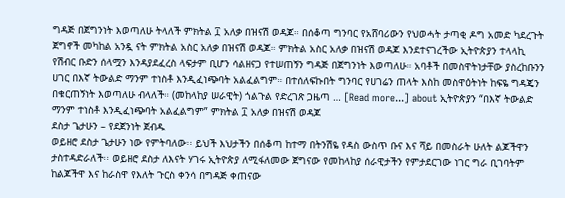ግዳጅ በጀግንነት እወጣለሁ ትላለች ምክትል ፲ አለቃ በዝናሽ ወዳጆ። በሰቆጣ ግንባር የአሸባሪውን የህወሓት ታጣቂ ዶግ አመድ ካደረጉት ጀግኖች መካከል አንዷ ናት ምክትል አስር አለቃ በዝናሽ ወዳጆ። ምክትል አስር አለቃ በዝናሽ ወዳጆ እንደተናገረችው ኢትዮጵያን ተላላኪ የሽብር ቡድን ሰላሟን እንዳያደፈረስ ላፍታም ቢሆን ሳልዘናጋ የተሠጠኝን ግዳጅ በጀግንነት እወጣለሁ። አባቶች በመስዋትነታቸው ያስረከቡንን ሀገር በእኛ ትውልድ ማንም ተነስቶ እንዲፈነጭባት አልፈልግም። በተሰለፍኩበት ግንባር የሀገሬን ጠላት እስከ መስዋዕትነት ከፍዬ ግዳጄን በቁርጠኝነት እወጣለሁ ብላለች። (መከላከያ ሠራዊት) ጎልጉል የድረገጽ ጋዜጣ … [Read more...] about ኢትዮጵያን “በእኛ ትውልድ ማንም ተነስቶ እንዲፈነጭባት አልፈልግም” ምክትል ፲ አለቃ በዝናሽ ወዳጆ
ደስታ ጌታሁን – የደጀንነት ጀብዱ
ወይዘሮ ደስታ ጌታሁን ነው የምትባለው፡፡ ይህች እህታችን በሰቆጣ ከተማ በትንሽዬ የዳስ ውስጥ ቡና እና ሻይ በመስራት ሁለት ልጆችዋን ታስተዳድራለች፡፡ ወይዘሮ ደስታ ለእናት ሃገሩ ኢትዮጵያ ለሚፋለመው ጀግናው የመከላከያ ሰራዊታችን የምታደርገው ነገር ግራ ቢገባትም ከልጆችዋ እና ከራስዋ የእለት ጉርስ ቀንሳ በግዳጅ ቀጠናው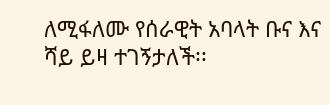ለሚፋለሙ የሰራዊት አባላት ቡና እና ሻይ ይዛ ተገኝታለች፡፡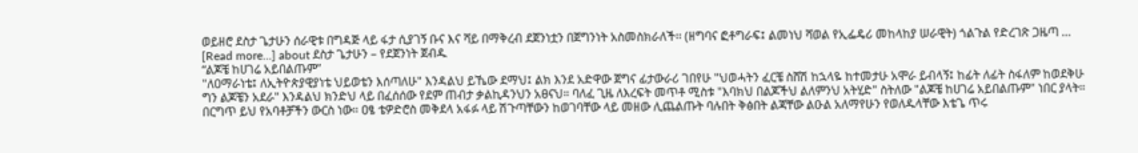ወይዘሮ ደስታ ጌታሁን ሰራዊቱ በግዳጅ ላይ ፋታ ሲያገኝ ቡና እና ሻይ በማቅረብ ደጀንነቷን በጀግንነት አስመስክራለች፡፡ (ዘግባና ፎቶግራፍ፤ ልመነህ ሻወል የኢፌዴሪ መከላከያ ሠራዊት) ጎልጉል የድረገጽ ጋዜጣ … [Read more...] about ደስታ ጌታሁን – የደጀንነት ጀብዱ
“ልጆቼ ከሀገሬ አይበልጡም”
"ለዐማራነቴ፤ ለኢትዮጵያዊያነቴ ህይወቴን እሰጣለሁ" እንዳልህ ይኼው ደማህ፤ ልክ እንደ አድዋው ጀግና ፊታውራሪ ገበየሁ "ህወሓትን ፈርቼ ስሸሽ ከኋላዬ ከተመታሁ አሞራ ይብላኝ፤ ከፊት ለፊት ስፋለም ከወደቅሁ ግን ልጆቼን አደራ" እንዳልህ ክንድህ ላይ በፈሰሰው የደም ጠብታ ቃልኪዳንህን አፀናህ። ባለፈ ጊዜ ለእረፍት መጥቶ ሚስቱ "እባክህ በልጆችህ ልለምንህ አትሂድ" ስትለው "ልጆቼ ከሀገሬ አይበልጡም" ነበር ያላት። በርግጥ ይህ የአባቶቻችን ውርስ ነው። ዐፄ ቴዎድሮስ መቅደላ አፋፉ ላይ ሽጉጣቸውን ከወገባቸው ላይ መዘው ሊጨልጡት ባሉበት ቅፅበት ልጃቸው ልዑል አለማየሁን የወለዱላቸው እቴጌ ጥሩ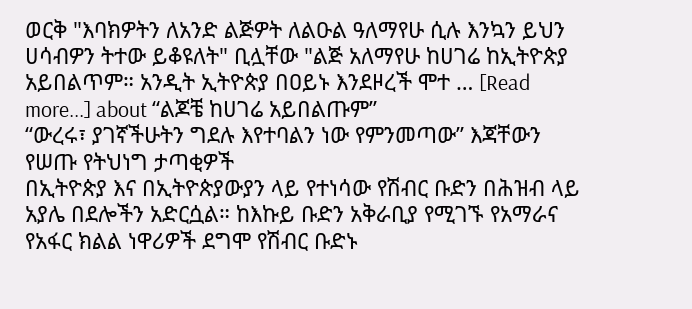ወርቅ "እባክዎትን ለአንድ ልጅዎት ለልዑል ዓለማየሁ ሲሉ እንኳን ይህን ሀሳብዎን ትተው ይቆዩለት" ቢሏቸው "ልጅ አለማየሁ ከሀገሬ ከኢትዮጵያ አይበልጥም። አንዲት ኢትዮጵያ በዐይኑ እንደዞረች ሞተ … [Read more...] about “ልጆቼ ከሀገሬ አይበልጡም”
“ውረሩ፣ ያገኛችሁትን ግደሉ እየተባልን ነው የምንመጣው” እጃቸውን የሠጡ የትህነግ ታጣቂዎች
በኢትዮጵያ እና በኢትዮጵያውያን ላይ የተነሳው የሽብር ቡድን በሕዝብ ላይ አያሌ በደሎችን አድርሷል። ከእኩይ ቡድን አቅራቢያ የሚገኙ የአማራና የአፋር ክልል ነዋሪዎች ደግሞ የሽብር ቡድኑ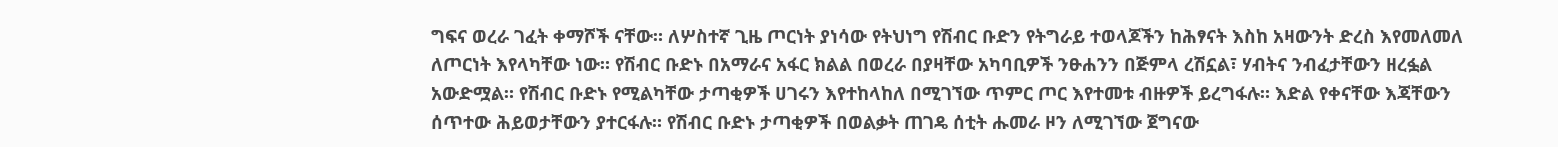ግፍና ወረራ ገፈት ቀማሾች ናቸው። ለሦስተኛ ጊዜ ጦርነት ያነሳው የትህነግ የሽብር ቡድን የትግራይ ተወላጆችን ከሕፃናት እስከ አዛውንት ድረስ እየመለመለ ለጦርነት እየላካቸው ነው። የሽብር ቡድኑ በአማራና አፋር ክልል በወረራ በያዛቸው አካባቢዎች ንፁሐንን በጅምላ ረሽኗል፣ ሃብትና ንብፈታቸውን ዘረፏል አውድሟል። የሽብር ቡድኑ የሚልካቸው ታጣቂዎች ሀገሩን እየተከላከለ በሚገኘው ጥምር ጦር እየተመቱ ብዙዎች ይረግፋሉ። እድል የቀናቸው እጃቸውን ሰጥተው ሕይወታቸውን ያተርፋሉ። የሽብር ቡድኑ ታጣቂዎች በወልቃት ጠገዴ ሰቲት ሑመራ ዞን ለሚገኘው ጀግናው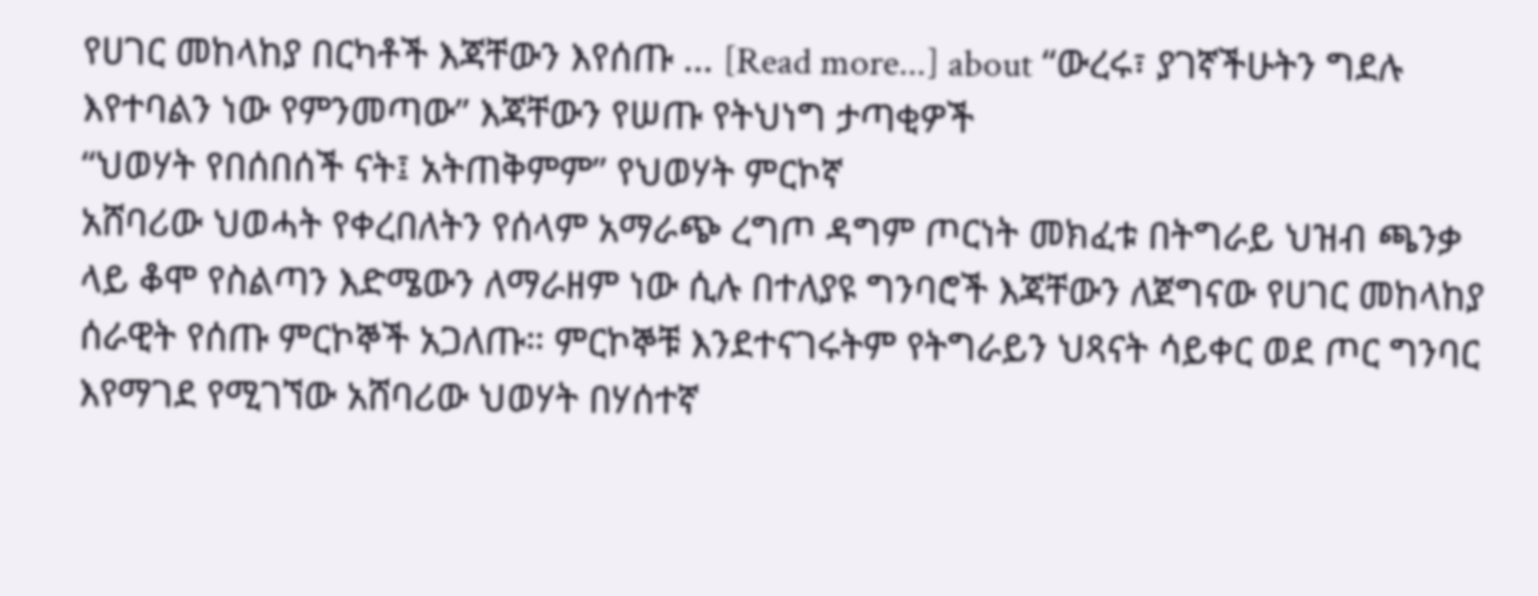የሀገር መከላከያ በርካቶች እጃቸውን እየሰጡ … [Read more...] about “ውረሩ፣ ያገኛችሁትን ግደሉ እየተባልን ነው የምንመጣው” እጃቸውን የሠጡ የትህነግ ታጣቂዎች
“ህወሃት የበሰበሰች ናት፤ አትጠቅምም” የህወሃት ምርኮኛ
አሸባሪው ህወሓት የቀረበለትን የሰላም አማራጭ ረግጦ ዳግም ጦርነት መክፈቱ በትግራይ ህዝብ ጫንቃ ላይ ቆሞ የስልጣን እድሜውን ለማራዘም ነው ሲሉ በተለያዩ ግንባሮች እጃቸውን ለጀግናው የሀገር መከላከያ ሰራዊት የሰጡ ምርኮኞች አጋለጡ። ምርኮኞቹ እንደተናገሩትም የትግራይን ህጻናት ሳይቀር ወደ ጦር ግንባር እየማገደ የሚገኘው አሸባሪው ህወሃት በሃሰተኛ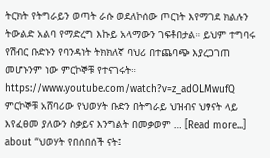ትርክት የትግራይን ወጣት ራሱ ወደለኮሰው ጦርነት እየማገደ ክልሉን ትውልድ አልባ የማድረግ እኩይ አላማውን ገፍቶበታል። ይህም ተግባሩ የሽብር ቡድኑን የባንዳነት ትክክለኛ ባህሪ በተጨባጭ እያረጋገጠ መሆኑንም ነው ምርኮኞቹ የተናገሩት። https://www.youtube.com/watch?v=z_adOLMwufQ ምርኮኞቹ አሸባሪው የህወሃት ቡድን በትግራይ ህዝብና ህፃናት ላይ እየፈፀመ ያለውን ስቃይና እንግልት በመቃወም … [Read more...] about “ህወሃት የበሰበሰች ናት፤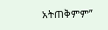አትጠቅምም”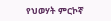የህወሃት ምርኮኛ